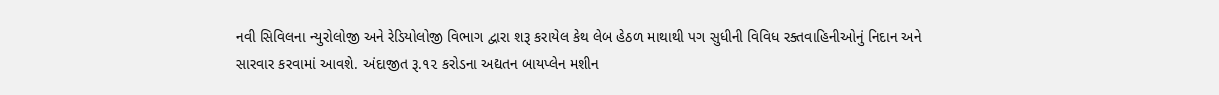નવી સિવિલના ન્યુરોલોજી અને રેડિયોલોજી વિભાગ દ્વારા શરૂ કરાયેલ કેથ લેબ હેઠળ માથાથી પગ સુધીની વિવિધ રક્તવાહિનીઓનું નિદાન અને સારવાર કરવામાં આવશે. અંદાજીત રૂ.૧૨ કરોડના અદ્યતન બાયપ્લેન મશીન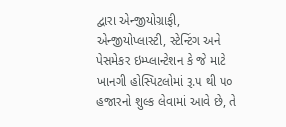દ્વારા એન્જીયોગ્રાફી, એન્જીયોપ્લાસ્ટી, સ્ટેન્ટિંગ અને પેસમેકર ઇમ્પ્લાન્ટેશન કે જે માટે ખાનગી હોસ્પિટલોમાં રૂ.૫ થી ૫૦ હજારનો શુલ્ક લેવામાં આવે છે, તે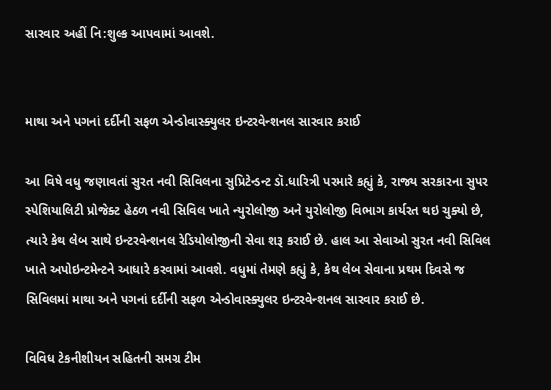સારવાર અહીં નિ:શુલ્ક આપવામાં આવશે.


માથા અને પગનાં દર્દીની સફળ એન્ડોવાસ્ક્યુલર ઇન્ટરવેન્શનલ સારવાર કરાઈ

આ વિષે વધુ જણાવતાં સુરત નવી સિવિલના સુપ્રિટેન્ડન્ટ ડૉ.ધારિત્રી પરમારે કહ્યું કે, રાજ્ય સરકારના સુપર સ્પેશિયાલિટી પ્રોજેક્ટ હેઠળ નવી સિવિલ ખાતે ન્યુરોલોજી અને યુરોલોજી વિભાગ કાર્યરત થઇ ચુક્યો છે, ત્યારે કેથ લેબ સાથે ઇન્ટરવેન્શનલ રેડિયોલોજીની સેવા શરૂ કરાઈ છે. હાલ આ સેવાઓ સુરત નવી સિવિલ ખાતે અપોઇન્ટમેન્ટને આધારે કરવામાં આવશે. વધુમાં તેમણે કહ્યું કે, કેથ લેબ સેવાના પ્રથમ દિવસે જ સિવિલમાં માથા અને પગનાં દર્દીની સફળ એન્ડોવાસ્ક્યુલર ઇન્ટરવેન્શનલ સારવાર કરાઈ છે.

વિવિધ ટેકનીશીયન સહિતની સમગ્ર ટીમ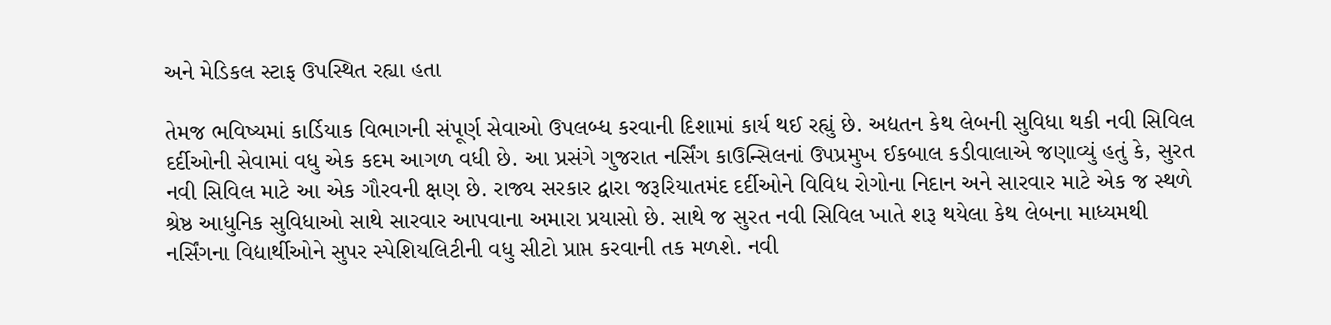અને મેડિકલ સ્ટાફ ઉપસ્થિત રહ્યા હતા

તેમજ ભવિષ્યમાં કાર્ડિયાક વિભાગની સંપૂર્ણ સેવાઓ ઉપલબ્ધ કરવાની દિશામાં કાર્ય થઈ રહ્યું છે. અદ્યતન કેથ લેબની સુવિધા થકી નવી સિવિલ દર્દીઓની સેવામાં વધુ એક કદમ આગળ વધી છે. આ પ્રસંગે ગુજરાત નર્સિંગ કાઉન્સિલનાં ઉપપ્રમુખ ઈકબાલ કડીવાલાએ જણાવ્યું હતું કે, સુરત નવી સિવિલ માટે આ એક ગૌરવની ક્ષણ છે. રાજ્ય સરકાર દ્વારા જરૂરિયાતમંદ દર્દીઓને વિવિધ રોગોના નિદાન અને સારવાર માટે એક જ સ્થળે શ્રેષ્ઠ આધુનિક સુવિધાઓ સાથે સારવાર આપવાના અમારા પ્રયાસો છે. સાથે જ સુરત નવી સિવિલ ખાતે શરૂ થયેલા કેથ લેબના માધ્યમથી નર્સિંગના વિદ્યાર્થીઓને સુપર સ્પેશિયલિટીની વધુ સીટો પ્રાપ્ત કરવાની તક મળશે. નવી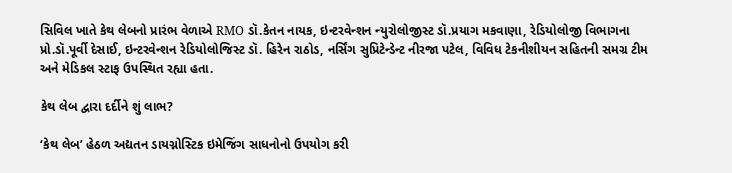સિવિલ ખાતે કેથ લેબનો પ્રારંભ વેળાએ RMO ડૉ.કેતન નાયક, ઇન્ટરવેન્શન ન્યુરોલોજીસ્ટ ડૉ.પ્રયાગ મકવાણા, રેડિયોલોજી વિભાગના પ્રો.ડૉ.પૂર્વી દેસાઈ, ઇન્ટરવેન્શન રેડિયોલોજિસ્ટ ડૉ. હિરેન રાઠોડ, નર્સિંગ સુપ્રિટેન્ડેન્ટ નીરજા પટેલ, વિવિધ ટેકનીશીયન સહિતની સમગ્ર ટીમ અને મેડિકલ સ્ટાફ ઉપસ્થિત રહ્યા હતા.

કેથ લેબ દ્વારા દર્દીને શું લાભ?

‘કેથ લેબ’ હેઠળ અદ્યતન ડાયગ્નોસ્ટિક ઇમેજિંગ સાધનોનો ઉપયોગ કરી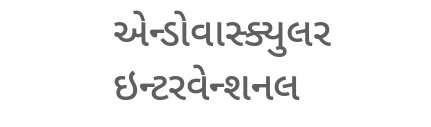એન્ડોવાસ્ક્યુલર ઇન્ટરવેન્શનલ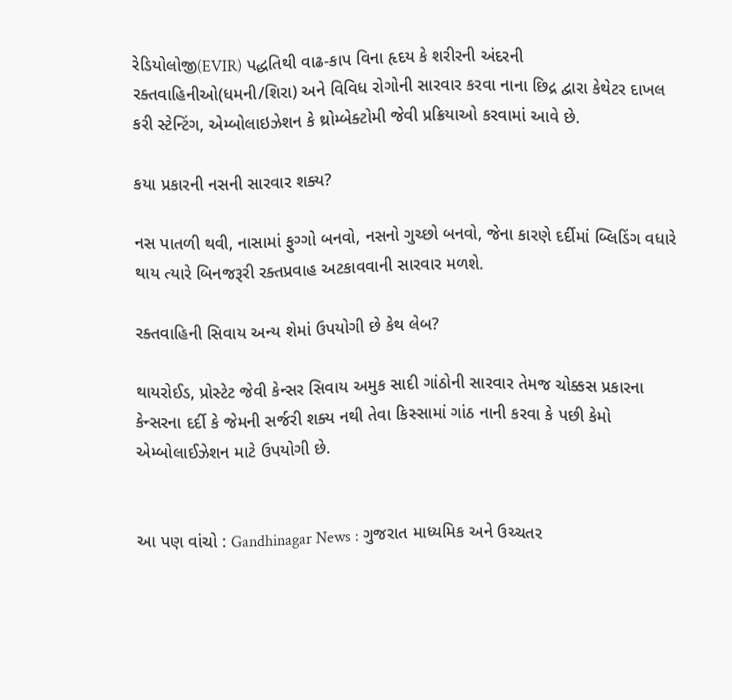રેડિયોલોજી(EVIR) પદ્ધતિથી વાઢ-કાપ વિના હૃદય કે શરીરની અંદરની રક્તવાહિનીઓ(ધમની/શિરા) અને વિવિધ રોગોની સારવાર કરવા નાના છિદ્ર દ્વારા કેથેટર દાખલ કરી સ્ટેન્ટિંગ, એમ્બોલાઇઝેશન કે થ્રોમ્બેક્ટોમી જેવી પ્રક્રિયાઓ કરવામાં આવે છે.

કયા પ્રકારની નસની સારવાર શક્ય?

નસ પાતળી થવી, નાસામાં ફુગ્ગો બનવો, નસનો ગુચ્છો બનવો, જેના કારણે દર્દીમાં બ્લિડિંગ વધારે થાય ત્યારે બિનજરૂરી રક્તપ્રવાહ અટકાવવાની સારવાર મળશે.

રક્તવાહિની સિવાય અન્ય શેમાં ઉપયોગી છે કેથ લેબ?

થાયરોઈડ, પ્રોસ્ટેટ જેવી કેન્સર સિવાય અમુક સાદી ગાંઠોની સારવાર તેમજ ચોક્કસ પ્રકારના કેન્સરના દર્દી કે જેમની સર્જરી શક્ય નથી તેવા કિસ્સામાં ગાંઠ નાની કરવા કે પછી કેમો એમ્બોલાઈઝેશન માટે ઉપયોગી છે.


આ પણ વાંચો : Gandhinagar News : ગુજરાત માધ્યમિક અને ઉચ્ચતર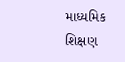માધ્યમિક શિક્ષણ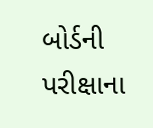બોર્ડની પરીક્ષાના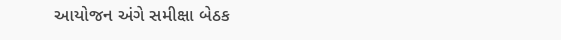આયોજન અંગે સમીક્ષા બેઠક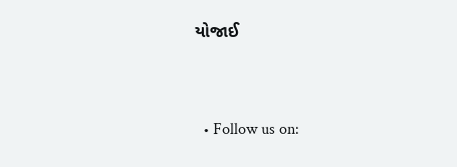યોજાઈ


  • Follow us on: